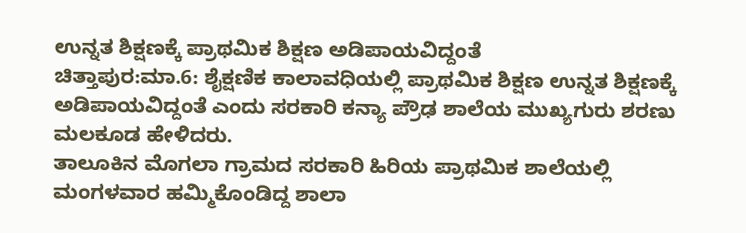ಉನ್ನತ ಶಿಕ್ಷಣಕ್ಕೆ ಪ್ರಾಥಮಿಕ ಶಿಕ್ಷಣ ಅಡಿಪಾಯವಿದ್ದಂತೆ
ಚಿತ್ತಾಪುರ:ಮಾ.6: ಶೈಕ್ಷಣಿಕ ಕಾಲಾವಧಿಯಲ್ಲಿ ಪ್ರಾಥಮಿಕ ಶಿಕ್ಷಣ ಉನ್ನತ ಶಿಕ್ಷಣಕ್ಕೆ ಅಡಿಪಾಯವಿದ್ದಂತೆ ಎಂದು ಸರಕಾರಿ ಕನ್ಯಾ ಪ್ರೌಢ ಶಾಲೆಯ ಮುಖ್ಯಗುರು ಶರಣು ಮಲಕೂಡ ಹೇಳಿದರು.
ತಾಲೂಕಿನ ಮೊಗಲಾ ಗ್ರಾಮದ ಸರಕಾರಿ ಹಿರಿಯ ಪ್ರಾಥಮಿಕ ಶಾಲೆಯಲ್ಲಿ ಮಂಗಳವಾರ ಹಮ್ಮಿಕೊಂಡಿದ್ದ ಶಾಲಾ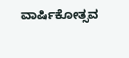ವಾರ್ಷಿಕೋತ್ಸವ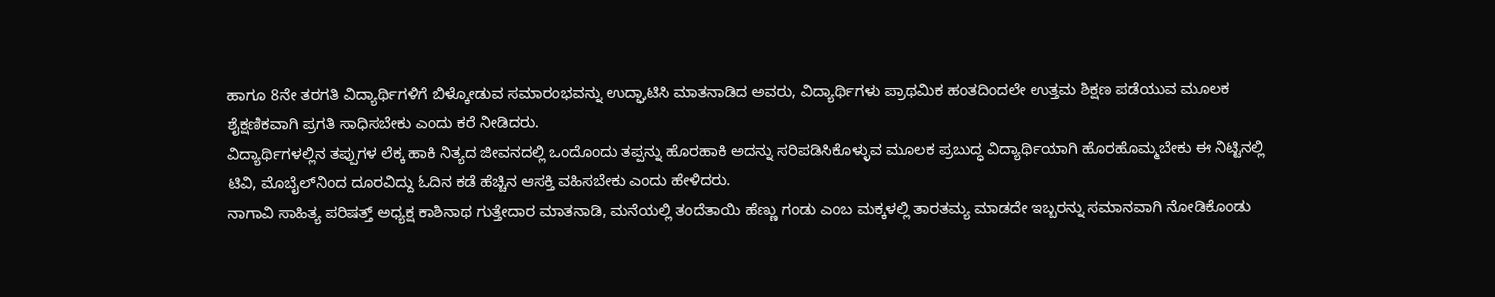ಹಾಗೂ 8ನೇ ತರಗತಿ ವಿದ್ಯಾರ್ಥಿಗಳಿಗೆ ಬಿಳ್ಕೋಡುವ ಸಮಾರಂಭವನ್ನು ಉದ್ಘಾಟಿಸಿ ಮಾತನಾಡಿದ ಅವರು, ವಿದ್ಯಾರ್ಥಿಗಳು ಪ್ರಾಥಮಿಕ ಹಂತದಿಂದಲೇ ಉತ್ತಮ ಶಿಕ್ಷಣ ಪಡೆಯುವ ಮೂಲಕ ಶೈಕ್ಷಣಿಕವಾಗಿ ಪ್ರಗತಿ ಸಾಧಿಸಬೇಕು ಎಂದು ಕರೆ ನೀಡಿದರು.
ವಿದ್ಯಾರ್ಥಿಗಳಲ್ಲಿನ ತಪ್ಪುಗಳ ಲೆಕ್ಕ ಹಾಕಿ ನಿತ್ಯದ ಜೀವನದಲ್ಲಿ ಒಂದೊಂದು ತಪ್ಪನ್ನು ಹೊರಹಾಕಿ ಅದನ್ನು ಸರಿಪಡಿಸಿಕೊಳ್ಳುವ ಮೂಲಕ ಪ್ರಬುದ್ಧ ವಿದ್ಯಾರ್ಥಿಯಾಗಿ ಹೊರಹೊಮ್ಮಬೇಕು ಈ ನಿಟ್ಟಿನಲ್ಲಿ ಟಿವಿ, ಮೊಬೈಲ್‍ನಿಂದ ದೂರವಿದ್ದು ಓದಿನ ಕಡೆ ಹೆಚ್ಚಿನ ಆಸಕ್ತಿ ವಹಿಸಬೇಕು ಎಂದು ಹೇಳಿದರು.
ನಾಗಾವಿ ಸಾಹಿತ್ಯ ಪರಿಷತ್ತ್ ಅಧ್ಯಕ್ಷ ಕಾಶಿನಾಥ ಗುತ್ತೇದಾರ ಮಾತನಾಡಿ, ಮನೆಯಲ್ಲಿ ತಂದೆತಾಯಿ ಹೆಣ್ಣು ಗಂಡು ಎಂಬ ಮಕ್ಕಳಲ್ಲಿ ತಾರತಮ್ಯ ಮಾಡದೇ ಇಬ್ಬರನ್ನು ಸಮಾನವಾಗಿ ನೋಡಿಕೊಂಡು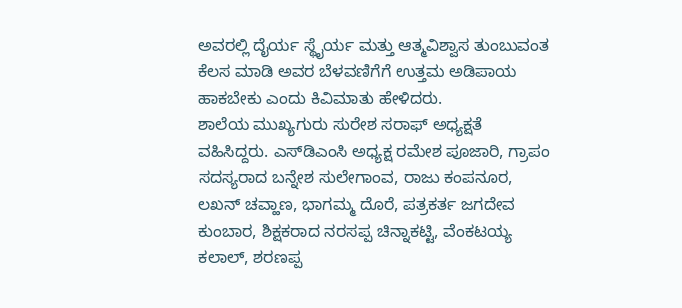ಅವರಲ್ಲಿ ದೈರ್ಯ ಸ್ಥೈರ್ಯ ಮತ್ತು ಆತ್ಮವಿಶ್ವಾಸ ತುಂಬುವಂತ ಕೆಲಸ ಮಾಡಿ ಅವರ ಬೆಳವಣಿಗೆಗೆ ಉತ್ತಮ ಅಡಿಪಾಯ ಹಾಕಬೇಕು ಎಂದು ಕಿವಿಮಾತು ಹೇಳಿದರು.
ಶಾಲೆಯ ಮುಖ್ಯಗುರು ಸುರೇಶ ಸರಾಫ್ ಅಧ್ಯಕ್ಷತೆ ವಹಿಸಿದ್ದರು. ಎಸ್‍ಡಿಎಂಸಿ ಅಧ್ಯಕ್ಷ ರಮೇಶ ಪೂಜಾರಿ, ಗ್ರಾಪಂ ಸದಸ್ಯರಾದ ಬನ್ನೇಶ ಸುಲೇಗಾಂವ, ರಾಜು ಕಂಪನೂರ, ಲಖನ್ ಚವ್ಹಾಣ, ಭಾಗಮ್ಮ ದೊರೆ, ಪತ್ರಕರ್ತ ಜಗದೇವ ಕುಂಬಾರ, ಶಿಕ್ಷಕರಾದ ನರಸಪ್ಪ ಚಿನ್ನಾಕಟ್ಟಿ, ವೆಂಕಟಯ್ಯ ಕಲಾಲ್, ಶರಣಪ್ಪ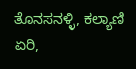ತೊನಸನಳ್ಳಿ, ಕಲ್ಯಾಣಿ ಏರಿ,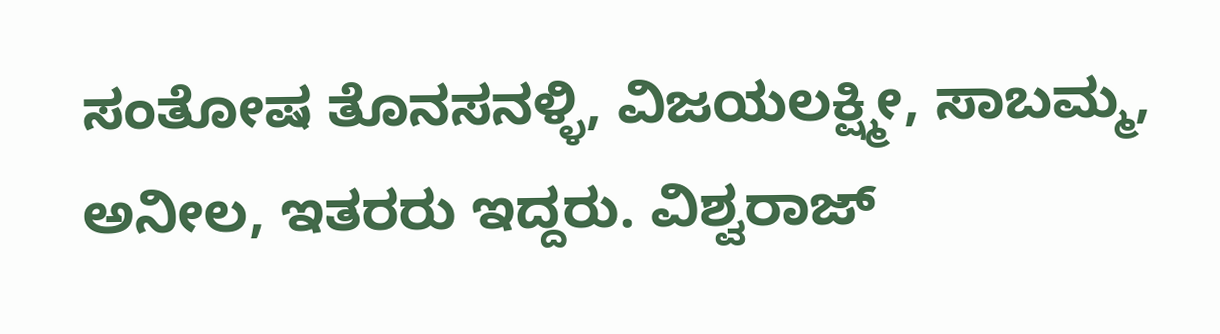ಸಂತೋಷ ತೊನಸನಳ್ಳಿ, ವಿಜಯಲಕ್ಷ್ಮೀ, ಸಾಬಮ್ಮ, ಅನೀಲ, ಇತರರು ಇದ್ದರು. ವಿಶ್ವರಾಜ್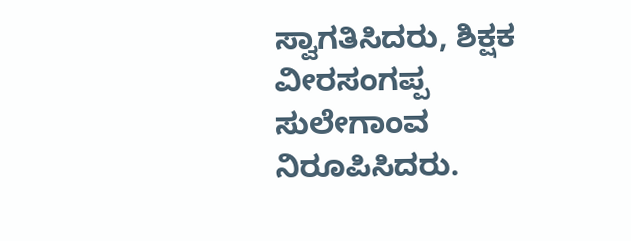ಸ್ವಾಗತಿಸಿದರು, ಶಿಕ್ಷಕ ವೀರಸಂಗಪ್ಪ ಸುಲೇಗಾಂವ ನಿರೂಪಿಸಿದರು.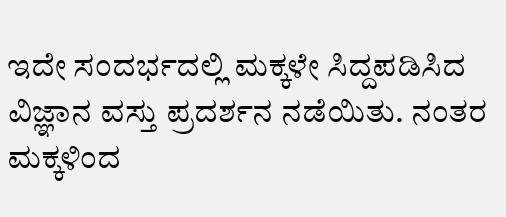ಇದೇ ಸಂದರ್ಭದಲ್ಲಿ ಮಕ್ಕಳೇ ಸಿದ್ದಪಡಿಸಿದ ವಿಜ್ಞಾನ ವಸ್ತು ಪ್ರದರ್ಶನ ನಡೆಯಿತು. ನಂತರ ಮಕ್ಕಳಿಂದ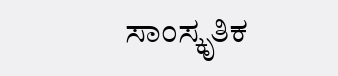ಸಾಂಸ್ಕೃತಿಕ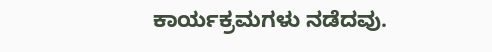ಕಾರ್ಯಕ್ರಮಗಳು ನಡೆದವು.